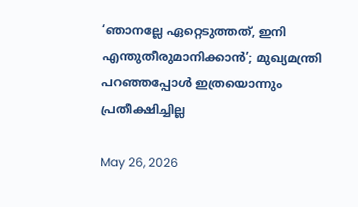‘ഞാനല്ലേ ഏറ്റെടുത്തത്, ഇനി എന്തുതീരുമാനിക്കാന്‍’; മുഖ്യമന്ത്രി പറഞ്ഞപ്പോള്‍ ഇത്രയൊന്നും പ്രതീക്ഷിച്ചില്ല

May 26, 2026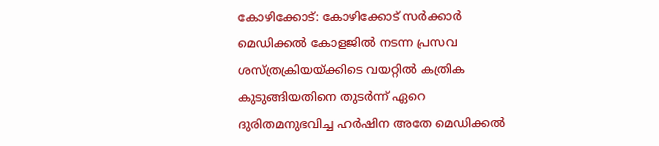കോഴിക്കോട്: കോഴിക്കോട് സര്‍ക്കാര്‍ മെഡിക്കല്‍ കോളജില്‍ നടന്ന പ്രസവ ശസ്ത്രക്രിയയ്ക്കിടെ വയറ്റില്‍ കത്രിക കുടുങ്ങിയതിനെ തുടര്‍ന്ന് ഏറെ ദുരിതമനുഭവിച്ച ഹര്‍ഷിന അതേ മെഡിക്കല്‍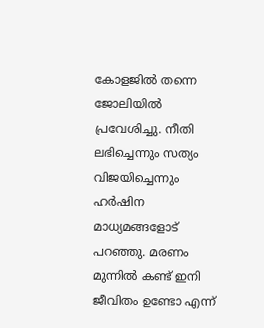കോളജില്‍ തന്നെ ജോലിയില്‍ പ്രവേശിച്ചു. നീതി ലഭിച്ചെന്നും സത്യം വിജയിച്ചെന്നും ഹര്‍ഷിന മാധ്യമങ്ങളോട് പറഞ്ഞു. മരണം മുന്നില്‍ കണ്ട് ഇനി ജീവിതം ഉണ്ടോ എന്ന്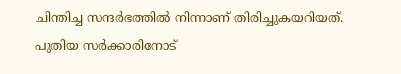ചിന്തിച്ച സന്ദര്‍ഭത്തില്‍ നിന്നാണ് തിരിച്ചുകയറിയത്. പുതിയ സര്‍ക്കാരിനോട്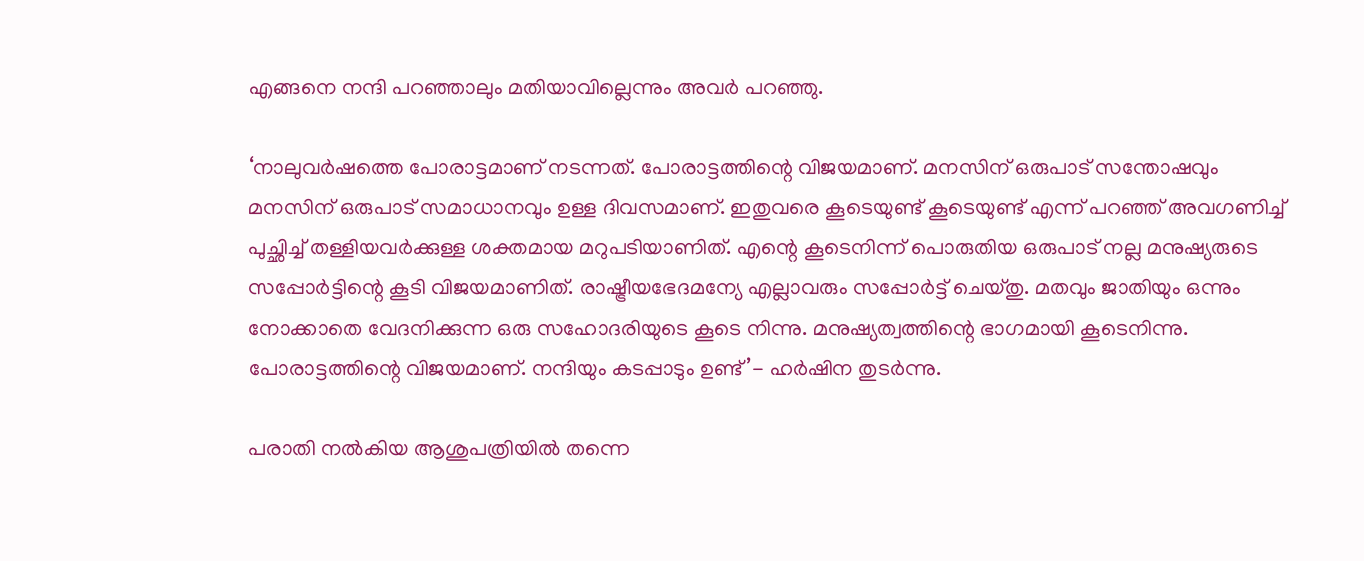എങ്ങനെ നന്ദി പറഞ്ഞാലും മതിയാവില്ലെന്നും അവര്‍ പറഞ്ഞു.

‘നാലുവര്‍ഷത്തെ പോരാട്ടമാണ് നടന്നത്. പോരാട്ടത്തിന്റെ വിജയമാണ്. മനസിന് ഒരുപാട് സന്തോഷവും മനസിന് ഒരുപാട് സമാധാനവും ഉള്ള ദിവസമാണ്. ഇതുവരെ കൂടെയുണ്ട് കൂടെയുണ്ട് എന്ന് പറഞ്ഞ് അവഗണിച്ച് പുച്ഛിച്ച് തള്ളിയവര്‍ക്കുള്ള ശക്തമായ മറുപടിയാണിത്. എന്റെ കൂടെനിന്ന് പൊരുതിയ ഒരുപാട് നല്ല മനുഷ്യരുടെ സപ്പോര്‍ട്ടിന്റെ കൂടി വിജയമാണിത്. രാഷ്ട്രീയഭേദമന്യേ എല്ലാവരും സപ്പോര്‍ട്ട് ചെയ്തു. മതവും ജാതിയും ഒന്നും നോക്കാതെ വേദനിക്കുന്ന ഒരു സഹോദരിയുടെ കൂടെ നിന്നു. മനുഷ്യത്വത്തിന്റെ ഭാഗമായി കൂടെനിന്നു. പോരാട്ടത്തിന്റെ വിജയമാണ്. നന്ദിയും കടപ്പാടും ഉണ്ട്’- ഹര്‍ഷിന തുടര്‍ന്നു.

പരാതി നല്‍കിയ ആശുപത്രിയില്‍ തന്നെ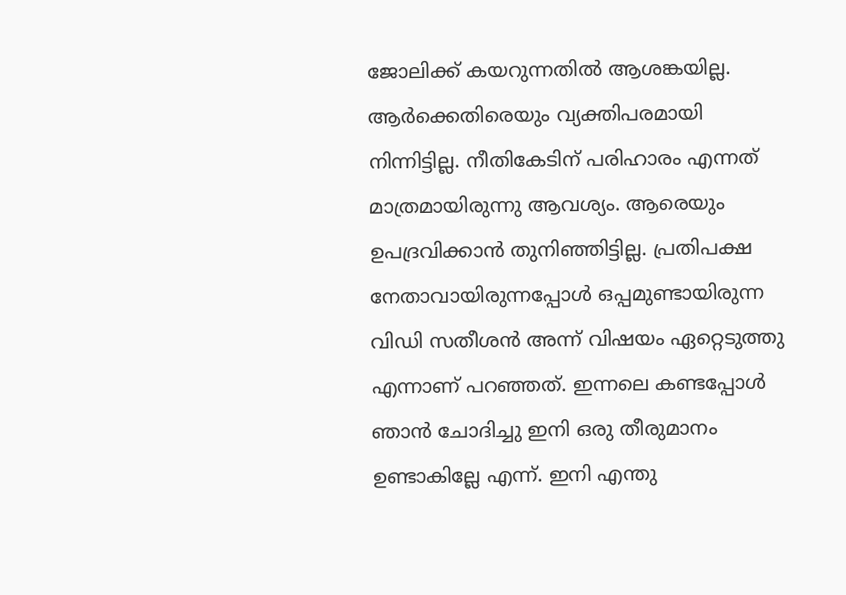ജോലിക്ക് കയറുന്നതില്‍ ആശങ്കയില്ല. ആര്‍ക്കെതിരെയും വ്യക്തിപരമായി നിന്നിട്ടില്ല. നീതികേടിന് പരിഹാരം എന്നത് മാത്രമായിരുന്നു ആവശ്യം. ആരെയും ഉപദ്രവിക്കാന്‍ തുനിഞ്ഞിട്ടില്ല. പ്രതിപക്ഷ നേതാവായിരുന്നപ്പോള്‍ ഒപ്പമുണ്ടായിരുന്ന വിഡി സതീശന്‍ അന്ന് വിഷയം ഏറ്റെടുത്തു എന്നാണ് പറഞ്ഞത്. ഇന്നലെ കണ്ടപ്പോള്‍ ഞാന്‍ ചോദിച്ചു ഇനി ഒരു തീരുമാനം ഉണ്ടാകില്ലേ എന്ന്. ഇനി എന്തു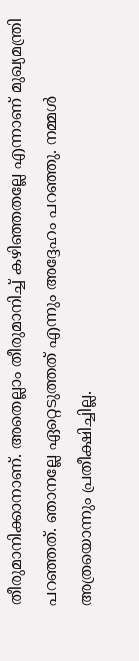തീരുമാനിക്കാനാണ്. അതെല്ലാം തീരുമാനിച്ച് കഴിഞ്ഞതല്ലേ എന്നാണ് മുഖ്യമന്ത്രി പറഞ്ഞത്. ഞാനല്ലേ ഏറ്റെടുത്തത് എന്നും അദ്ദേഹം പറഞ്ഞു. നമ്മള്‍ അത്രയൊന്നും പ്രതീക്ഷിച്ചില്ല.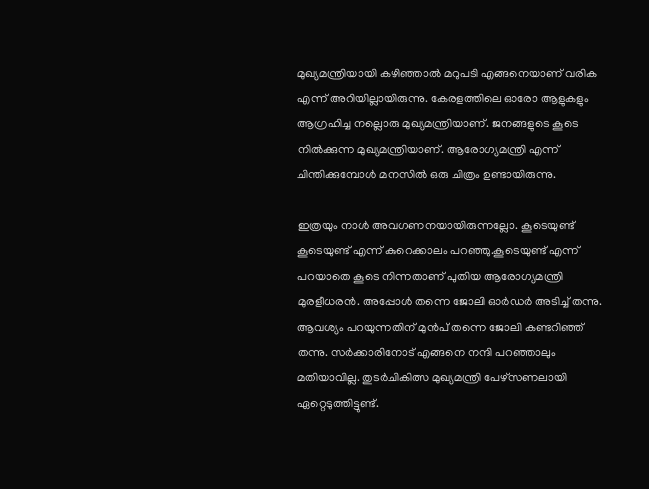മുഖ്യമന്ത്രിയായി കഴിഞ്ഞാല്‍ മറുപടി എങ്ങനെയാണ് വരിക എന്ന് അറിയില്ലായിരുന്നു. കേരളത്തിലെ ഓരോ ആളുകളും ആഗ്രഹിച്ച നല്ലൊരു മുഖ്യമന്ത്രിയാണ്. ജനങ്ങളുടെ കൂടെ നില്‍ക്കുന്ന മുഖ്യമന്ത്രിയാണ്. ആരോഗ്യമന്ത്രി എന്ന് ചിന്തിക്കുമ്പോള്‍ മനസില്‍ ഒരു ചിത്രം ഉണ്ടായിരുന്നു.

ഇത്രയും നാള്‍ അവഗണനയായിരുന്നല്ലോ. കൂടെയുണ്ട് കൂടെയുണ്ട് എന്ന് കുറെക്കാലം പറഞ്ഞു.കൂടെയുണ്ട് എന്ന് പറയാതെ കൂടെ നിന്നതാണ് പുതിയ ആരോഗ്യമന്ത്രി മുരളീധരന്‍. അപ്പോള്‍ തന്നെ ജോലി ഓര്‍ഡര്‍ അടിച്ച് തന്നു. ആവശ്യം പറയുന്നതിന് മുന്‍പ് തന്നെ ജോലി കണ്ടറിഞ്ഞ് തന്നു. സര്‍ക്കാരിനോട് എങ്ങനെ നന്ദി പറഞ്ഞാലും മതിയാവില്ല. തുടര്‍ചികിത്സ മുഖ്യമന്ത്രി പേഴ്‌സണലായി ഏറ്റെടുത്തിട്ടുണ്ട്.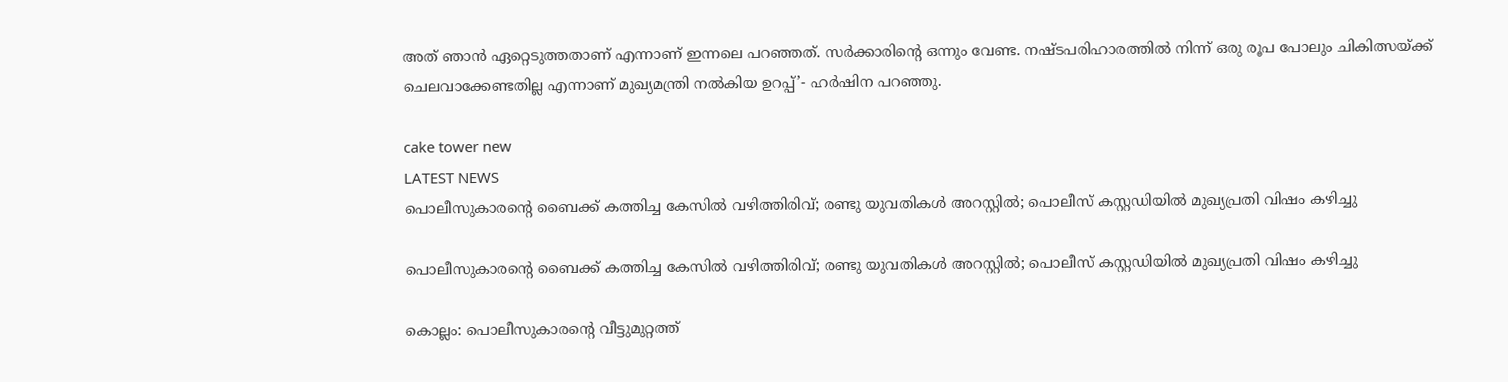അത് ഞാന്‍ ഏറ്റെടുത്തതാണ് എന്നാണ് ഇന്നലെ പറഞ്ഞത്. സര്‍ക്കാരിന്റെ ഒന്നും വേണ്ട. നഷ്ടപരിഹാരത്തില്‍ നിന്ന് ഒരു രൂപ പോലും ചികിത്സയ്ക്ക് ചെലവാക്കേണ്ടതില്ല എന്നാണ് മുഖ്യമന്ത്രി നല്‍കിയ ഉറപ്പ്’- ഹര്‍ഷിന പറഞ്ഞു.

cake tower new
LATEST NEWS
പൊലീസുകാരന്റെ ബൈക്ക് കത്തിച്ച കേസില്‍ വഴിത്തിരിവ്; രണ്ടു യുവതികള്‍ അറസ്റ്റില്‍; പൊലീസ് കസ്റ്റഡിയില്‍ മുഖ്യപ്രതി വിഷം കഴിച്ചു

പൊലീസുകാരന്റെ ബൈക്ക് കത്തിച്ച കേസില്‍ വഴിത്തിരിവ്; രണ്ടു യുവതികള്‍ അറസ്റ്റില്‍; പൊലീസ് കസ്റ്റഡിയില്‍ മുഖ്യപ്രതി വിഷം കഴിച്ചു

കൊല്ലം: പൊലീസുകാരന്റെ വീട്ടുമുറ്റത്ത്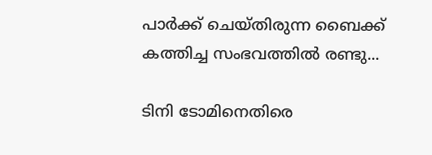പാര്‍ക്ക് ചെയ്തിരുന്ന ബൈക്ക് കത്തിച്ച സംഭവത്തില്‍ രണ്ടു...

ടിനി ടോമിനെതിരെ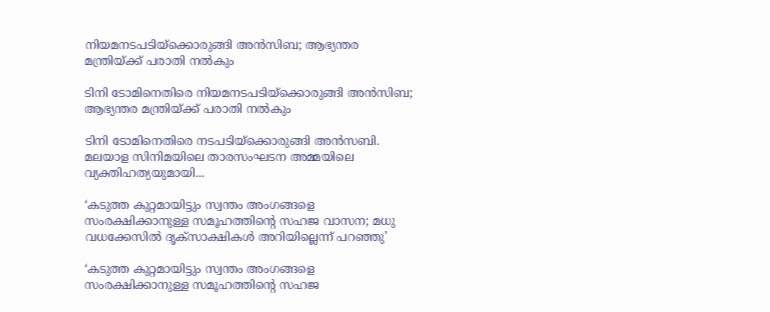നിയമനടപടിയ്‌ക്കൊരുങ്ങി അന്‍സിബ; ആഭ്യന്തര മന്ത്രിയ്ക്ക് പരാതി നല്‍കും

ടിനി ടോമിനെതിരെ നിയമനടപടിയ്‌ക്കൊരുങ്ങി അന്‍സിബ; ആഭ്യന്തര മന്ത്രിയ്ക്ക് പരാതി നല്‍കും

ടിനി ടോമിനെതിരെ നടപടിയ്‌ക്കൊരുങ്ങി അന്‍സബി. മലയാള സിനിമയിലെ താരസംഘടന അമ്മയിലെ വ്യക്തിഹത്യയുമായി...

‘കടുത്ത കുറ്റമായിട്ടും സ്വന്തം അംഗങ്ങളെ സംരക്ഷിക്കാനുള്ള സമൂഹത്തിന്റെ സഹജ വാസന; മധു വധക്കേസില്‍ ദൃക്‌സാക്ഷികള്‍ അറിയില്ലെന്ന് പറഞ്ഞു’

‘കടുത്ത കുറ്റമായിട്ടും സ്വന്തം അംഗങ്ങളെ സംരക്ഷിക്കാനുള്ള സമൂഹത്തിന്റെ സഹജ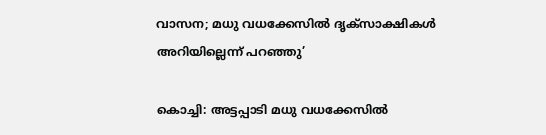വാസന; മധു വധക്കേസില്‍ ദൃക്‌സാക്ഷികള്‍ അറിയില്ലെന്ന് പറഞ്ഞു’

കൊച്ചി: അട്ടപ്പാടി മധു വധക്കേസില്‍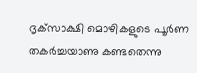ദൃക്‌സാക്ഷി മൊഴികളുടെ പൂര്‍ണ തകര്‍ച്ചയാണു കണ്ടതെന്നു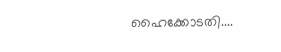ഹൈക്കോടതി....